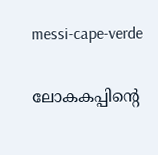messi-cape-verde

ലോകകപ്പിന്‍റെ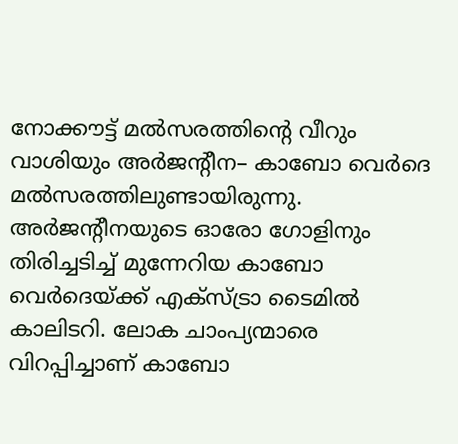നോക്കൗട്ട് മല്‍സരത്തിന്‍റെ വീറും വാശിയും അര്‍ജന്‍റീന– കാബോ വെര്‍ദെ മല്‍സരത്തിലുണ്ടായിരുന്നു. അര്‍ജന്റീനയുടെ ഓരോ ഗോളിനും തിരിച്ചടിച്ച് മുന്നേറിയ കാബോ വെര്‍ദെയ്ക്ക് എക്സ്ട്രാ ടൈമില്‍ കാലിടറി. ലോക ചാംപ്യന്മാരെ വിറപ്പിച്ചാണ് കാബോ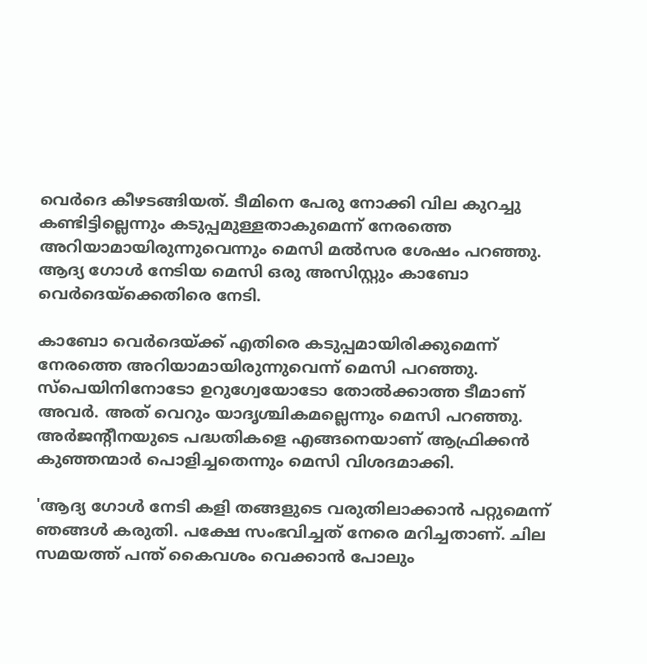വെര്‍ദെ കീഴടങ്ങിയത്. ടീമിനെ പേരു നോക്കി വില കുറച്ചു കണ്ടിട്ടില്ലെന്നും കടുപ്പമുള്ളതാകുമെന്ന് നേരത്തെ അറിയാമായിരുന്നുവെന്നും മെസി മല്‍സര ശേഷം പറഞ്ഞു. ആദ്യ ഗോള്‍ നേടിയ മെസി ഒരു അസിസ്റ്റും കാബോ വെര്‍ദെയ്ക്കെതിരെ നേടി.

കാബോ വെര്‍ദെയ്ക്ക് എതിരെ കടുപ്പമായിരിക്കുമെന്ന് നേരത്തെ അറിയാമായിരുന്നുവെന്ന് മെസി പറഞ്ഞു. സ്പെയിനിനോടോ ഉറുഗ്വേയോടോ തോല്‍ക്കാത്ത ടീമാണ് അവര്‍. അത് വെറും യാദൃശ്ചികമല്ലെന്നും മെസി പറഞ്ഞു. അര്‍ജന്‍റീനയുടെ പദ്ധതികളെ എങ്ങനെയാണ് ആഫ്രിക്കന്‍ കുഞ്ഞന്മാര്‍ പൊളിച്ചതെന്നും മെസി വിശദമാക്കി.

'ആദ്യ ഗോള്‍ നേടി കളി തങ്ങളുടെ വരുതിലാക്കാന്‍ പറ്റുമെന്ന് ഞങ്ങള്‍ കരുതി. പക്ഷേ സംഭവിച്ചത് നേരെ മറിച്ചതാണ്. ചില സമയത്ത് പന്ത് കൈവശം വെക്കാൻ പോലും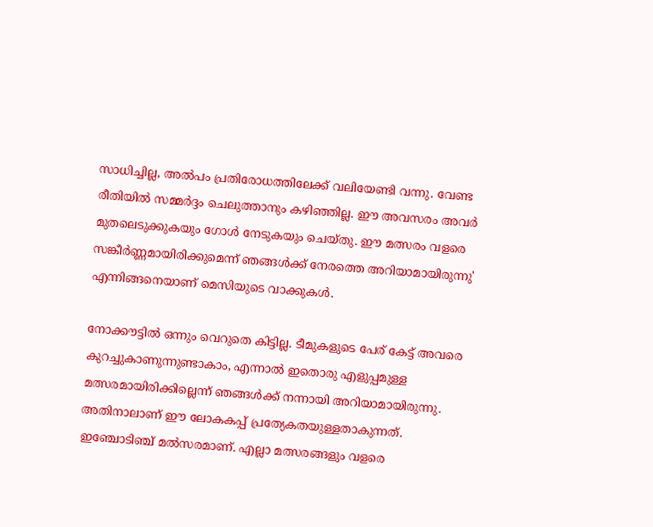സാധിച്ചില്ല, അല്‍പം പ്രതിരോധത്തിലേക്ക് വലിയേണ്ടി വന്നു. വേണ്ട രീതിയിൽ സമ്മർദ്ദം ചെലുത്താനും കഴിഞ്ഞില്ല. ഈ അവസരം അവര്‍ മുതലെടുക്കുകയും ഗോൾ നേടുകയും ചെയ്തു. ഈ മത്സരം വളരെ സങ്കീർണ്ണമായിരിക്കുമെന്ന് ഞങ്ങൾക്ക് നേരത്തെ അറിയാമായിരുന്നു' എന്നിങ്ങനെയാണ് മെസിയുടെ വാക്കുകള്‍.

നോക്കൗട്ടില്‍ ഒന്നും വെറുതെ കിട്ടില്ല. ടീമുകളുടെ പേര് കേട്ട് അവരെ കുറച്ചുകാണുന്നുണ്ടാകാം, എന്നാൽ ഇതൊരു എളുപ്പമുള്ള മത്സരമായിരിക്കില്ലെന്ന് ഞങ്ങൾക്ക് നന്നായി അറിയാമായിരുന്നു. അതിനാലാണ് ഈ ലോകകപ്പ് പ്രത്യേകതയുള്ളതാകുന്നത്. ഇഞ്ചോടിഞ്ച് മല്‍സരമാണ്. എല്ലാ മത്സരങ്ങളും വളരെ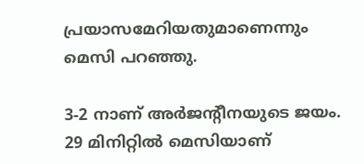പ്രയാസമേറിയതുമാണെന്നും മെസി പറഞ്ഞു.

3-2 നാണ് അര്‍ജന്‍റീനയുടെ ജയം. 29 മിനിറ്റിൽ മെസിയാണ്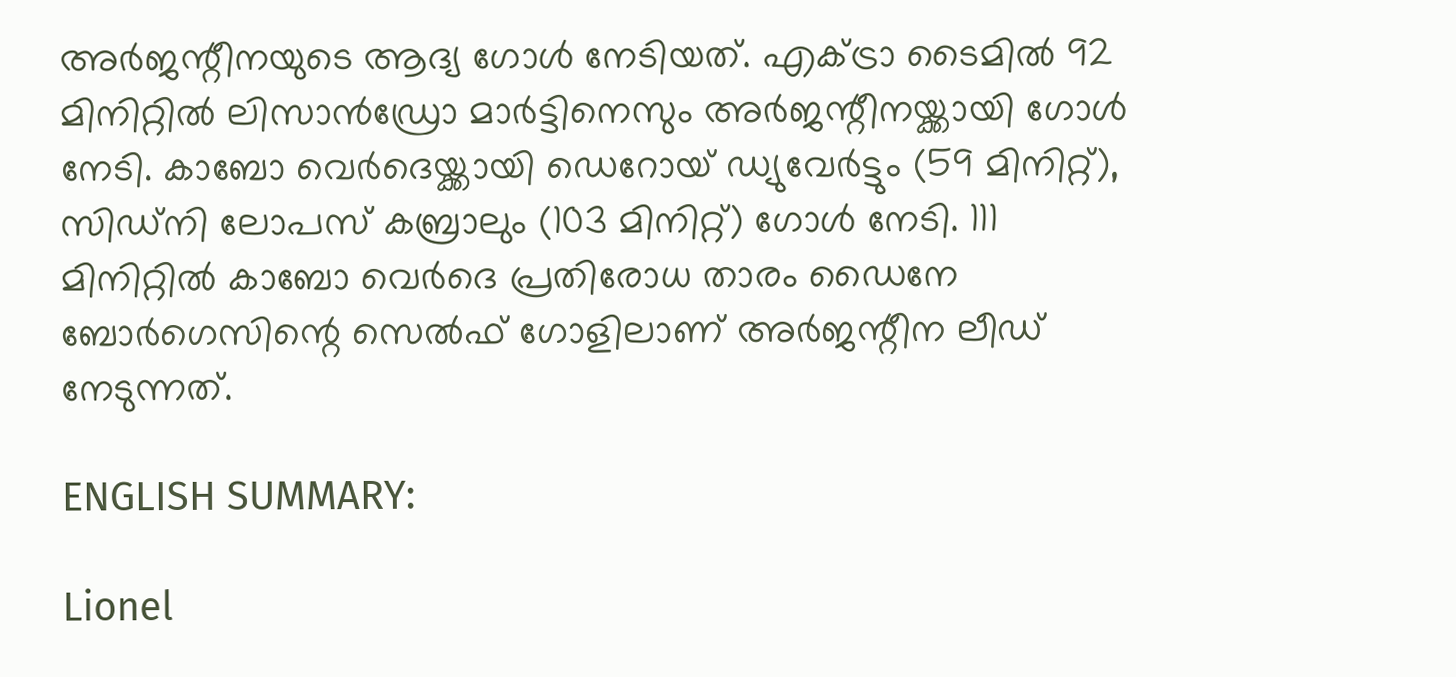അർജന്റീനയുടെ ആദ്യ ഗോള്‍ നേടിയത്. എക്ട്രാ ടൈമില്‍ 92 മിനിറ്റിൽ ലിസാൻഡ്രോ മാർട്ടിനെസും അർജന്റീനയ്ക്കായി ഗോള്‍ നേടി. കാബോ വെര്‍ദെയ്ക്കായി ഡെറോയ് ഡ്യുവേർട്ടും (59 മിനിറ്റ്),  സിഡ്നി ലോപസ് കബ്രാലും (103 മിനിറ്റ്) ഗോള്‍ നേടി. 111 മിനിറ്റിൽ കാബോ വെർദെ പ്രതിരോധ താരം ഡൈനേ ബോർഗെസിന്റെ സെൽഫ് ഗോളിലാണ് അർജന്റീന ലീഡ് നേടുന്നത്.

ENGLISH SUMMARY:

Lionel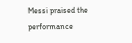Messi praised the performance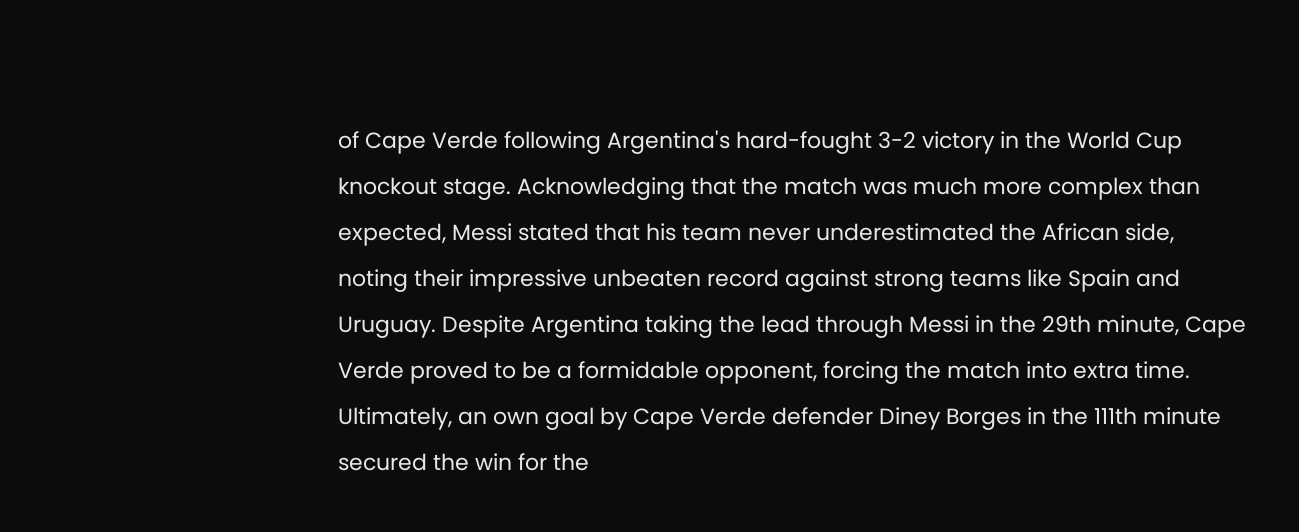of Cape Verde following Argentina's hard-fought 3-2 victory in the World Cup knockout stage. Acknowledging that the match was much more complex than expected, Messi stated that his team never underestimated the African side, noting their impressive unbeaten record against strong teams like Spain and Uruguay. Despite Argentina taking the lead through Messi in the 29th minute, Cape Verde proved to be a formidable opponent, forcing the match into extra time. Ultimately, an own goal by Cape Verde defender Diney Borges in the 111th minute secured the win for the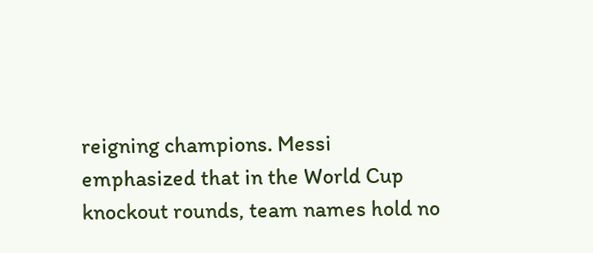reigning champions. Messi emphasized that in the World Cup knockout rounds, team names hold no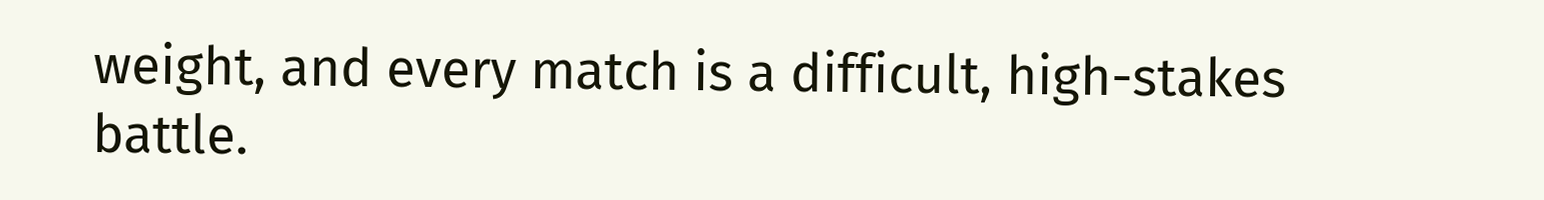weight, and every match is a difficult, high-stakes battle.